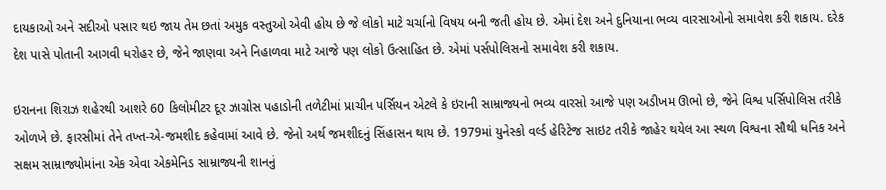દાયકાઓ અને સદીઓ પસાર થઇ જાય તેમ છતાં અમુક વસ્તુઓ એવી હોય છે જે લોકો માટે ચર્ચાનો વિષય બની જતી હોય છે. એમાં દેશ અને દુનિયાના ભવ્ય વારસાઓનો સમાવેશ કરી શકાય. દરેક દેશ પાસે પોતાની આગવી ધરોહર છે, જેને જાણવા અને નિહાળવા માટે આજે પણ લોકો ઉત્સાહિત છે. એમાં પર્સપોલિસનો સમાવેશ કરી શકાય.

ઇરાનના શિરાઝ શહેરથી આશરે 60 કિલોમીટર દૂર ઝાગ્રોસ પહાડોની તળેટીમાં પ્રાચીન પર્સિયન એટલે કે ઇરાની સામ્રાજ્યનો ભવ્ય વારસો આજે પણ અડીખમ ઊભો છે, જેને વિશ્વ પર્સિપોલિસ તરીકે ઓળખે છે. ફારસીમાં તેને તખ્ત-એ-જમશીદ કહેવામાં આવે છે. જેનો અર્થ જમશીદનું સિંહાસન થાય છે. 1979માં યુનેસ્કો વર્લ્ડ હેરિટેજ સાઇટ તરીકે જાહેર થયેલ આ સ્થળ વિશ્વના સૌથી ધનિક અને સક્ષમ સામ્રાજ્યોમાંના એક એવા એકમેનિડ સામ્રાજ્યની શાનનું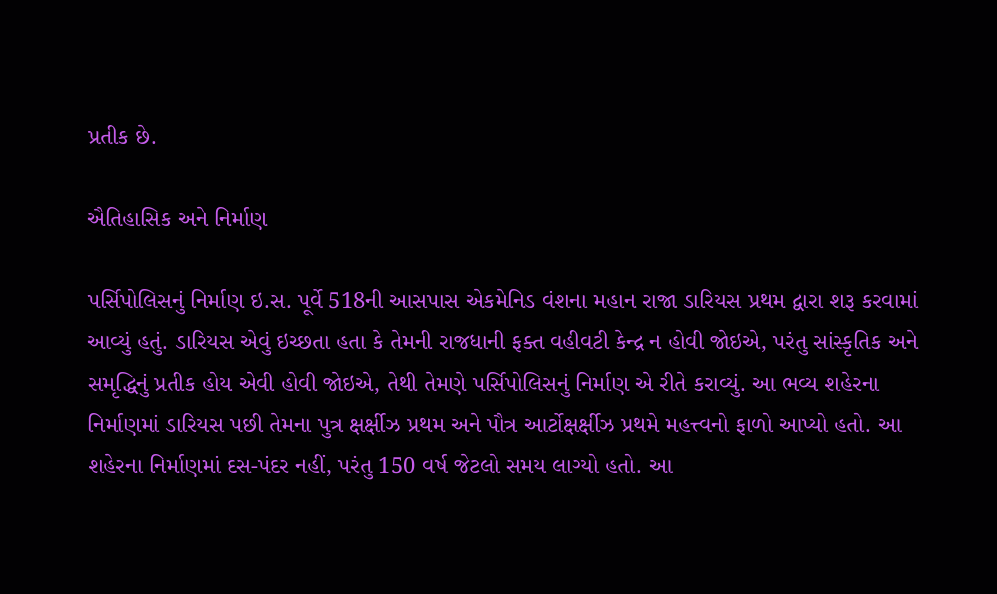પ્રતીક છે.

ઐતિહાસિક અને નિર્માણ

પર્સિપોલિસનું નિર્માણ ઇ.સ. પૂર્વે 518ની આસપાસ એકમેનિડ વંશના મહાન રાજા ડારિયસ પ્રથમ દ્વારા શરૂ કરવામાં આવ્યું હતું. ડારિયસ એવું ઇચ્છતા હતા કે તેમની રાજધાની ફક્ત વહીવટી કેન્દ્ર ન હોવી જોઇએ, પરંતુ સાંસ્કૃતિક અને સમૃદ્ધિનું પ્રતીક હોય એવી હોવી જોઇએ, તેથી તેમણે પર્સિપોલિસનું નિર્માણ એ રીતે કરાવ્યું. આ ભવ્ય શહેરના નિર્માણમાં ડારિયસ પછી તેમના પુત્ર ક્ષર્ક્ષીઝ પ્રથમ અને પૌત્ર આર્ટોક્ષર્ક્ષીઝ પ્રથમે મહત્ત્વનો ફાળો આપ્યો હતો. આ શહેરના નિર્માણમાં દસ-પંદર નહીં, પરંતુ 150 વર્ષ જેટલો સમય લાગ્યો હતો. આ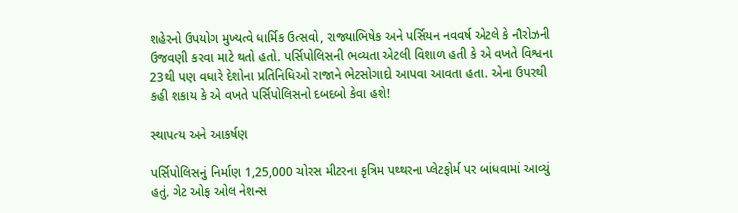શહેરનો ઉપયોગ મુખ્યત્વે ધાર્મિક ઉત્સવો, રાજ્યાભિષેક અને પર્સિયન નવવર્ષ એટલે કે નૌરોઝની ઉજવણી કરવા માટે થતો હતો. પર્સિપોલિસની ભવ્યતા એટલી વિશાળ હતી કે એ વખતે વિશ્વના 23થી પણ વધારે દેશોના પ્રતિનિધિઓ રાજાને ભેટસોગાદો આપવા આવતા હતા. એના ઉપરથી કહી શકાય કે એ વખતે પર્સિપોલિસનો દબદબો કેવા હશે!

સ્થાપત્ય અને આકર્ષણ

પર્સિપોલિસનું નિર્માણ 1,25,000 ચોરસ મીટરના કૃત્રિમ પથ્થરના પ્લેટફોર્મ પર બાંધવામાં આવ્યું હતું. ગેટ ઓફ ઓલ નેશન્સ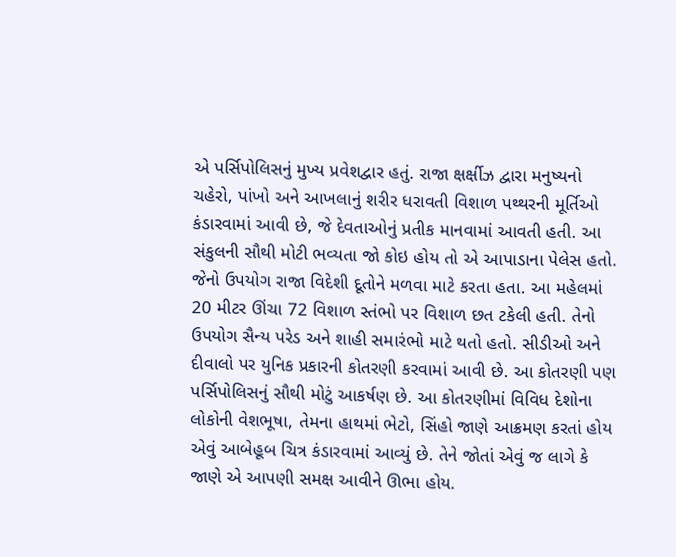એ પર્સિપોલિસનું મુખ્ય પ્રવેશદ્વાર હતું. રાજા ક્ષર્ક્ષીઝ દ્વારા મનુષ્યનો ચહેરો, પાંખો અને આખલાનું શરીર ધરાવતી વિશાળ પથ્થરની મૂર્તિઓ કંડારવામાં આવી છે, જે દેવતાઓનું પ્રતીક માનવામાં આવતી હતી. આ સંકુલની સૌથી મોટી ભવ્યતા જો કોઇ હોય તો એ આપાડાના પેલેસ હતો. જેનો ઉપયોગ રાજા વિદેશી દૂતોને મળવા માટે કરતા હતા. આ મહેલમાં 20 મીટર ઊંચા 72 વિશાળ સ્તંભો પર વિશાળ છત ટકેલી હતી. તેનો ઉપયોગ સૈન્ય પરેડ અને શાહી સમારંભો માટે થતો હતો. સીડીઓ અને દીવાલો પર યુનિક પ્રકારની કોતરણી કરવામાં આવી છે. આ કોતરણી પણ પર્સિપોલિસનું સૌથી મોટું આકર્ષણ છે. આ કોતરણીમાં વિવિધ દેશોના લોકોની વેશભૂષા, તેમના હાથમાં ભેટો, સિંહો જાણે આક્રમણ કરતાં હોય એવું આબેહૂબ ચિત્ર કંડારવામાં આવ્યું છે. તેને જોતાં એવું જ લાગે કે જાણે એ આપણી સમક્ષ આવીને ઊભા હોય.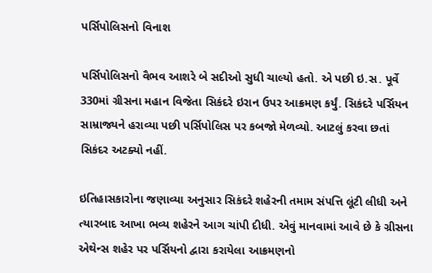પર્સિપોલિસનો વિનાશ

પર્સિપોલિસનો વૈભવ આશરે બે સદીઓ સુધી ચાલ્યો હતો. એ પછી ઇ.સ. પૂર્વે 330માં ગ્રીસના મહાન વિજેતા સિકંદરે ઇરાન ઉપર આક્રમણ કર્યું. સિકંદરે પર્સિયન સામ્રાજ્યને હરાવ્યા પછી પર્સિપોલિસ પર કબજો મેળવ્યો. આટલું કરવા છતાં સિકંદર અટક્યો નહીં.

ઇતિહાસકારોના જણાવ્યા અનુસાર સિકંદરે શહેરની તમામ સંપત્તિ લૂંટી લીધી અને ત્યારબાદ આખા ભવ્ય શહેરને આગ ચાંપી દીધી. એવું માનવામાં આવે છે કે ગ્રીસના એથેન્સ શહેર પર પર્સિયનો દ્વારા કરાયેલા આક્રમણનો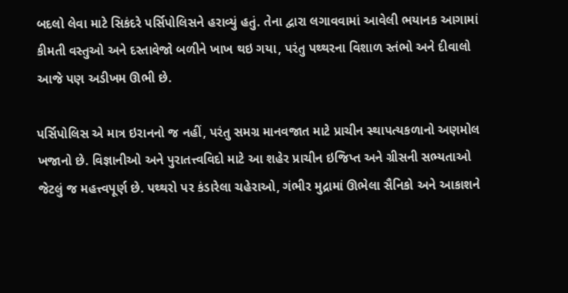બદલો લેવા માટે સિકંદરે પર્સિપોલિસને હરાવ્યું હતું. તેના દ્વારા લગાવવામાં આવેલી ભયાનક આગામાં કીમતી વસ્તુઓ અને દસ્તાવેજો બળીને ખાખ થઇ ગયા, પરંતુ પથ્થરના વિશાળ સ્તંભો અને દીવાલો આજે પણ અડીખમ ઊભી છે.

પર્સિપોલિસ એ માત્ર ઇરાનનો જ નહીં, પરંતુ સમગ્ર માનવજાત માટે પ્રાચીન સ્થાપત્યકળાનો અણમોલ ખજાનો છે. વિજ્ઞાનીઓ અને પુરાતત્ત્વવિદો માટે આ શહેર પ્રાચીન ઇજિપ્ત અને ગ્રીસની સભ્યતાઓ જેટલું જ મહત્ત્વપૂર્ણ છે. પથ્થરો પર કંડારેલા ચહેરાઓ, ગંભીર મુદ્રામાં ઊભેલા સૈનિકો અને આકાશને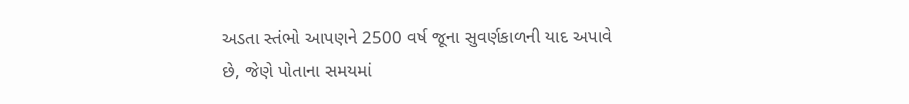અડતા સ્તંભો આપણને 2500 વર્ષ જૂના સુવર્ણકાળની યાદ અપાવે છે, જેણે પોતાના સમયમાં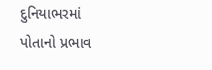દુનિયાભરમાં પોતાનો પ્રભાવ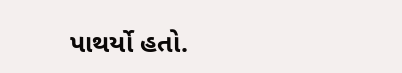પાથર્યો હતો.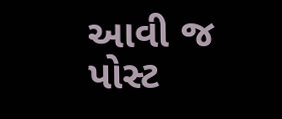આવી જ પોસ્ટ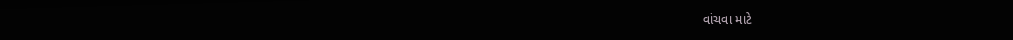વાંચવા માટે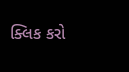ક્લિક કરો